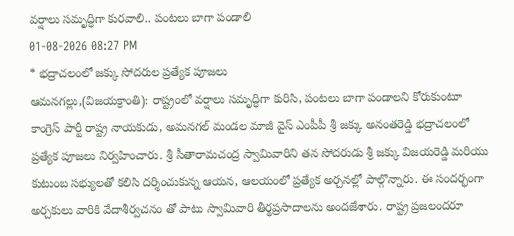వర్షాలు సమృద్ధిగా కురవాలి.. పంటలు బాగా పండాలి
01-08-2026 08:27 PM
* భద్రాచలంలో జక్కు సోదరుల ప్రత్యేక పూజలు
ఆమనగల్లు,(విజయక్రాంతి): రాష్ట్రంలో వర్షాలు సమృద్ధిగా కురిసి, పంటలు బాగా పండాలని కోరుకుంటూ కాంగ్రెస్ పార్టీ రాష్ట్ర నాయకుడు, అమనగల్ మండల మాజీ వైస్ ఎంపీపీ శ్రీ జక్కు అనంతరెడ్డి భద్రాచలంలో ప్రత్యేక పూజలు నిర్వహించారు. శ్రీ సీతారామచంద్ర స్వామివారిని తన సోదరుడు శ్రీ జక్కు విజయరెడ్డి మరియు కుటుంబ సభ్యులతో కలిసి దర్శించుకున్న ఆయన, ఆలయంలో ప్రత్యేక అర్చనల్లో పాల్గొన్నారు. ఈ సందర్భంగా అర్చకులు వారికి వేదాశీర్వచనం తో పాటు స్వామివారి తీర్థప్రసాదాలను అందజేశారు. రాష్ట్ర ప్రజలందరూ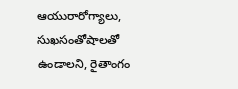ఆయురారోగ్యాలు, సుఖసంతోషాలతో ఉండాలని, రైతాంగం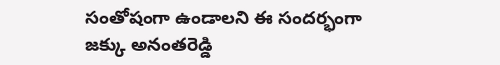సంతోషంగా ఉండాలని ఈ సందర్భంగా జక్కు అనంతరెడ్డి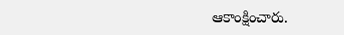ఆకాంక్షించారు.